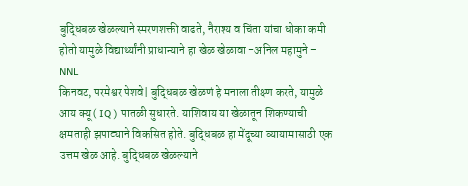बुद्धिबळ खेळल्याने स्मरणशक्ती वाढते, नैराश्य व चिंता यांचा धोका कमी होतो यामुळे विद्यार्थ्यांनी प्राधान्याने हा खेळ खेळावा -अनिल महामुने – NNL
किनवट, परमेश्वर पेशवे| बुद्धिबळ खेळणं हे मनाला तीक्ष्ण करते, यामुळे आय क्यू ( IQ ) पातळी सुधारते. याशिवाय या खेळातून शिकण्याची क्षमताही झपाट्याने विकसित होते. बुद्धिबळ हा मेंदूच्या व्यायामासाठी एक उत्तम खेळ आहे. बुद्धिबळ खेळल्याने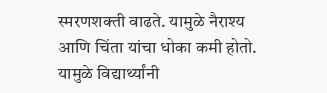स्मरणशक्ती वाढते. यामुळे नैराश्य आणि चिंता यांचा धोका कमी होतो. यामुळे विद्यार्थ्यांनी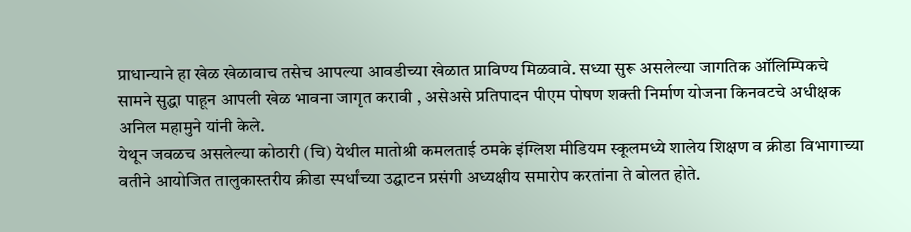प्राधान्याने हा खेळ खेळावाच तसेच आपल्या आवडीच्या खेळात प्राविण्य मिळवावे. सध्या सुरू असलेल्या जागतिक ऑलिम्पिकचे सामने सुद्धा पाहून आपली खेळ भावना जागृत करावी , असेअसे प्रतिपादन पीएम पोषण शक्ती निर्माण योजना किनवटचे अधीक्षक अनिल महामुने यांनी केले.
येथून जवळच असलेल्या कोठारी (चि) येथील मातोश्री कमलताई ठमके इंग्लिश मीडियम स्कूलमध्ये शालेय शिक्षण व क्रीडा विभागाच्या वतीने आयोजित तालुकास्तरीय क्रीडा स्पर्धांच्या उद्घाटन प्रसंगी अध्यक्षीय समारोप करतांना ते बोलत होते.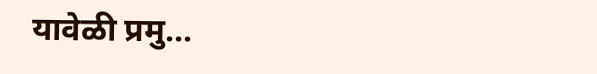यावेळी प्रमु...